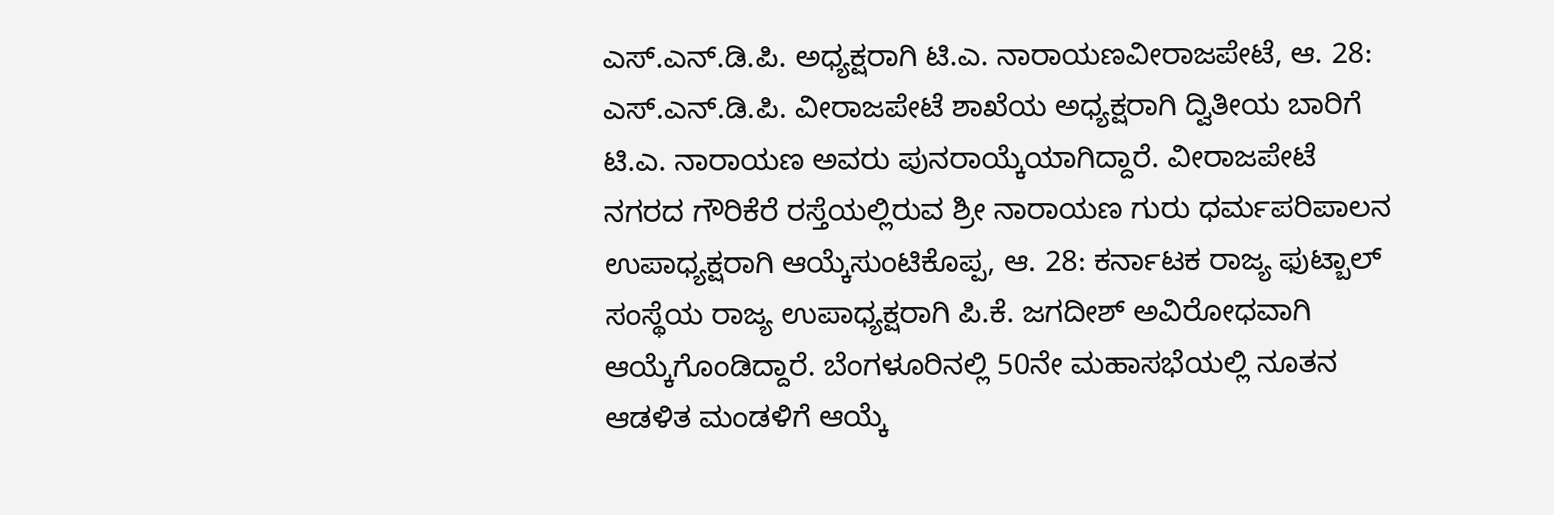ಎಸ್.ಎನ್.ಡಿ.ಪಿ. ಅಧ್ಯಕ್ಷರಾಗಿ ಟಿ.ಎ. ನಾರಾಯಣವೀರಾಜಪೇಟೆ, ಆ. 28: ಎಸ್.ಎನ್.ಡಿ.ಪಿ. ವೀರಾಜಪೇಟೆ ಶಾಖೆಯ ಅಧ್ಯಕ್ಷರಾಗಿ ದ್ವಿತೀಯ ಬಾರಿಗೆ ಟಿ.ಎ. ನಾರಾಯಣ ಅವರು ಪುನರಾಯ್ಕೆಯಾಗಿದ್ದಾರೆ. ವೀರಾಜಪೇಟೆ ನಗರದ ಗೌರಿಕೆರೆ ರಸ್ತೆಯಲ್ಲಿರುವ ಶ್ರೀ ನಾರಾಯಣ ಗುರು ಧರ್ಮಪರಿಪಾಲನ
ಉಪಾಧ್ಯಕ್ಷರಾಗಿ ಆಯ್ಕೆಸುಂಟಿಕೊಪ್ಪ, ಆ. 28: ಕರ್ನಾಟಕ ರಾಜ್ಯ ಫುಟ್ಬಾಲ್ ಸಂಸ್ಥೆಯ ರಾಜ್ಯ ಉಪಾಧ್ಯಕ್ಷರಾಗಿ ಪಿ.ಕೆ. ಜಗದೀಶ್ ಅವಿರೋಧವಾಗಿ ಆಯ್ಕೆಗೊಂಡಿದ್ದಾರೆ. ಬೆಂಗಳೂರಿನಲ್ಲಿ 50ನೇ ಮಹಾಸಭೆಯಲ್ಲಿ ನೂತನ ಆಡಳಿತ ಮಂಡಳಿಗೆ ಆಯ್ಕೆ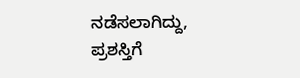ನಡೆಸಲಾಗಿದ್ದು,
ಪ್ರಶಸ್ತಿಗೆ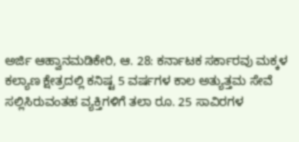ಅರ್ಜಿ ಆಹ್ವಾನಮಡಿಕೇರಿ, ಆ. 28: ಕರ್ನಾಟಕ ಸರ್ಕಾರವು ಮಕ್ಕಳ ಕಲ್ಯಾಣ ಕ್ಷೇತ್ರದಲ್ಲಿ ಕನಿಷ್ಟ 5 ವರ್ಷಗಳ ಕಾಲ ಅತ್ಯುತ್ತಮ ಸೇವೆ ಸಲ್ಲಿಸಿರುವಂತಹ ವ್ಯಕ್ತಿಗಳಿಗೆ ತಲಾ ರೂ. 25 ಸಾವಿರಗಳ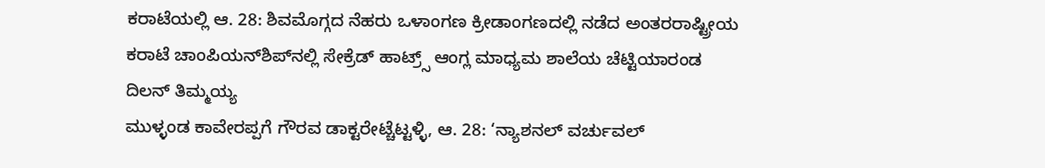ಕರಾಟೆಯಲ್ಲಿ ಆ. 28: ಶಿವಮೊಗ್ಗದ ನೆಹರು ಒಳಾಂಗಣ ಕ್ರೀಡಾಂಗಣದಲ್ಲಿ ನಡೆದ ಅಂತರರಾಷ್ಟ್ರೀಯ ಕರಾಟೆ ಚಾಂಪಿಯನ್‍ಶಿಪ್‍ನಲ್ಲಿ ಸೇಕ್ರೆಡ್ ಹಾಟ್ರ್ಸ್ ಆಂಗ್ಲ ಮಾಧ್ಯಮ ಶಾಲೆಯ ಚೆಟ್ಟಿಯಾರಂಡ ದಿಲನ್ ತಿಮ್ಮಯ್ಯ
ಮುಳ್ಳಂಡ ಕಾವೇರಪ್ಪಗೆ ಗೌರವ ಡಾಕ್ಟರೇಟ್ಚೆಟ್ಟಳ್ಳಿ, ಆ. 28: ‘ನ್ಯಾಶನಲ್ ವರ್ಚುವಲ್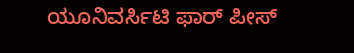ಯೂನಿವರ್ಸಿಟಿ ಫಾರ್ ಪೀಸ್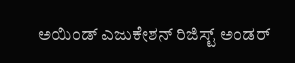ಅಯಿಂಡ್ ಎಜುಕೇಶನ್ ರಿಜಿಸ್ಟ್ ಅಂಡರ್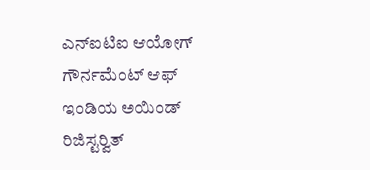ಎನ್‍ಐಟಿಐ ಆಯೋಗ್ ಗೌರ್ನಮೆಂಟ್ ಆಫ್ ಇಂಡಿಯ ಅಯಿಂಡ್ ರಿಜಿಸ್ಟರ್‍ವಿತ್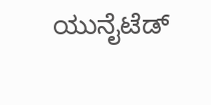ಯುನೈಟೆಡ್